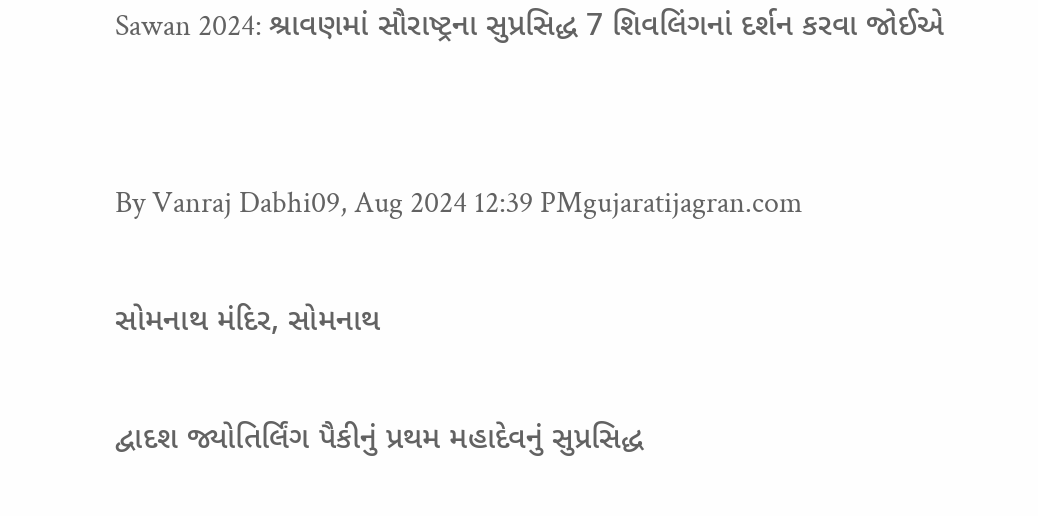Sawan 2024: શ્રાવણમાં સૌરાષ્ટ્રના સુપ્રસિદ્ધ 7 શિવલિંગનાં દર્શન કરવા જોઈએ


By Vanraj Dabhi09, Aug 2024 12:39 PMgujaratijagran.com

સોમનાથ મંદિર, સોમનાથ

દ્વાદશ જ્યોતિર્લિંગ પૈકીનું પ્રથમ મહાદેવનું સુપ્રસિદ્ધ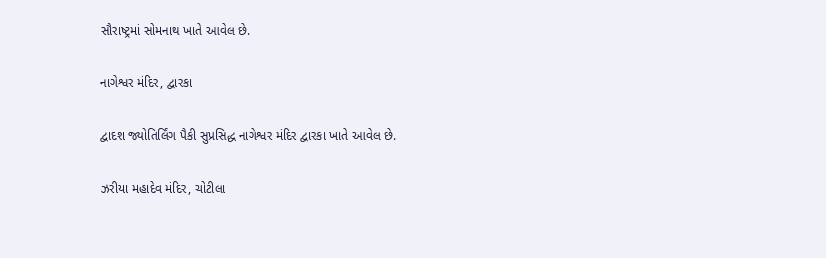સૌરાષ્ટ્રમાં સોમનાથ ખાતે આવેલ છે.

નાગેશ્વર મંદિર, દ્વારકા

દ્વાદશ જ્યોતિર્લિંગ પૈકી સુપ્રસિદ્ધ નાગેશ્વર મંદિર દ્વારકા ખાતે આવેલ છે.

ઝરીયા મહાદેવ મંદિર, ચોટીલા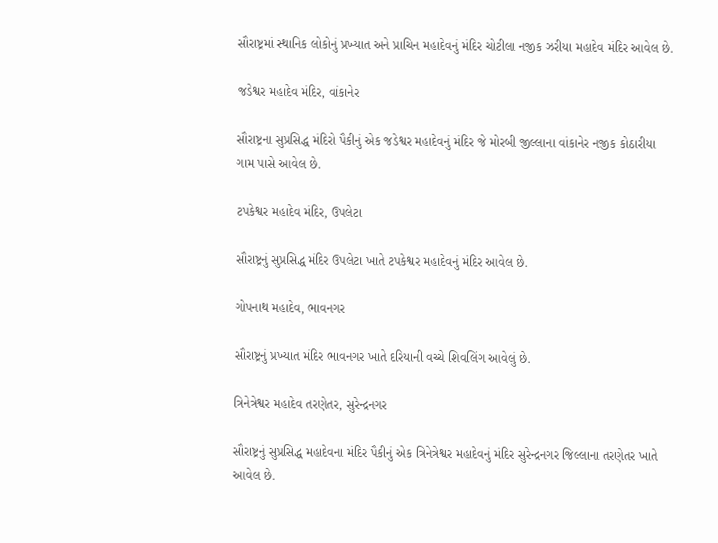સૌરાષ્ટ્રમાં સ્થાનિક લોકોનું પ્રખ્યાત અને પ્રાચિન મહાદેવનું મંદિર ચોટીલા નજીક ઝરીયા મહાદેવ મંદિર આવેલ છે.

જડેશ્વર મહાદેવ મંદિર, વાંકાનેર

સૌરાષ્ટ્રના સુપ્રસિદ્ધ મંદિરો પૈકીનું એક જડેશ્વર મહાદેવનું મંદિર જે મોરબી જીલ્લાના વાંકાનેર નજીક કોઠારીયા ગામ પાસે આવેલ છે.

ટપકેશ્વર મહાદેવ મંદિર, ઉપલેટા

સૌરાષ્ટ્રનું સુપ્રસિદ્ધ મંદિર ઉપલેટા ખાતે ટપકેશ્વર મહાદેવનું મંદિર આવેલ છે.

ગોપનાથ મહાદેવ, ભાવનગર

સૌરાષ્ટ્રનું પ્રખ્યાત મંદિર ભાવનગર ખાતે દરિયાની વચ્ચે શિવલિંગ આવેલું છે.

ત્રિનેત્રેશ્વર મહાદેવ તરણેતર, સુરેન્દ્રનગર

સૌરાષ્ટ્રનું સુપ્રસિદ્ધ મહાદેવના મંદિર પૈકીનું એક ત્રિનેત્રેશ્વર મહાદેવનું મંદિર સુરેન્દ્રનગર જિલ્લાના તરણેતર ખાતે આવેલ છે.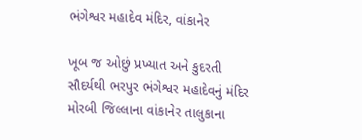ભંગેશ્વર મહાદેવ મંદિર, વાંકાનેર

ખૂબ જ ઓછું પ્રખ્યાત અને કુદરતી સૌદર્યથી ભરપુર ભંગેશ્વર મહાદેવનું મંદિર મોરબી જિલ્લાના વાંકાનેર તાલુકાના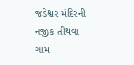જડેશ્વર મંદિરની નજીક તીથવા ગામ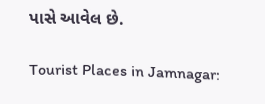પાસે આવેલ છે.

Tourist Places in Jamnagar: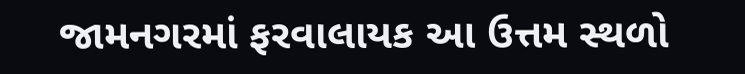જામનગરમાં ફરવાલાયક આ ઉત્તમ સ્થળો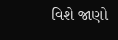વિશે જાણો